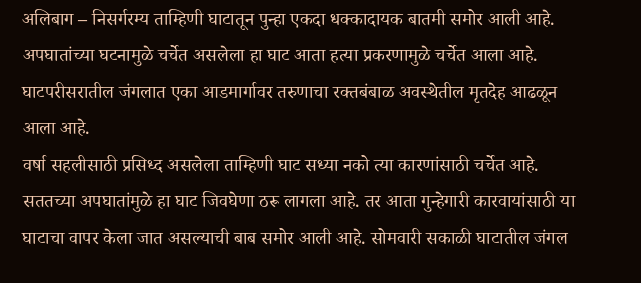अलिबाग – निसर्गरम्य ताम्हिणी घाटातून पुन्हा एकदा धक्कादायक बातमी समोर आली आहे. अपघातांच्या घटनामुळे चर्चेत असलेला हा घाट आता हत्या प्रकरणामुळे चर्चेत आला आहे. घाटपरीसरातील जंगलात एका आडमार्गावर तरुणाचा रक्तबंबाळ अवस्थेतील मृतदेह आढळून आला आहे.
वर्षा सहलीसाठी प्रसिध्द असलेला ताम्हिणी घाट सध्या नको त्या कारणांसाठी चर्चेत आहे. सततच्या अपघातांमुळे हा घाट जिवघेणा ठरू लागला आहे. तर आता गुन्हेगारी कारवायांसाठी या घाटाचा वापर केला जात असल्याची बाब समोर आली आहे. सोमवारी सकाळी घाटातील जंगल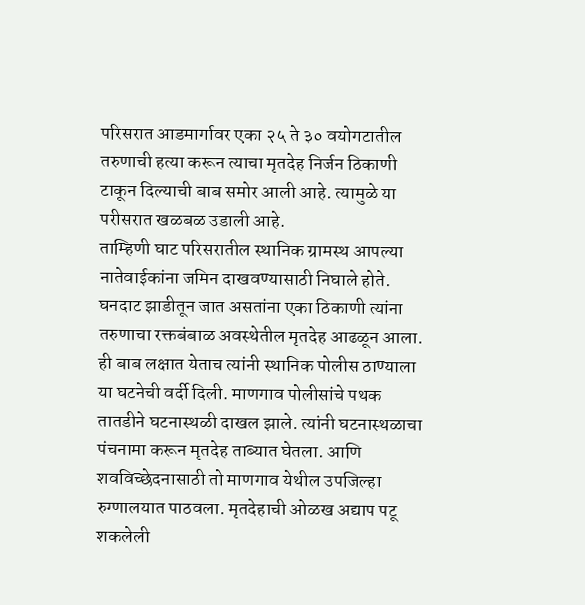परिसरात आडमार्गावर एका २५ ते ३० वयोगटातील तरुणाची हत्या करून त्याचा मृतदेह निर्जन ठिकाणी टाकून दिल्याची बाब समोर आली आहे. त्यामुळे या परीसरात खळबळ उडाली आहे.
ताम्हिणी घाट परिसरातील स्थानिक ग्रामस्थ आपल्या नातेवाईकांना जमिन दाखवण्यासाठी निघाले होते. घनदाट झाडीतून जात असतांना एका ठिकाणी त्यांना तरुणाचा रक्तबंबाळ अवस्थेतील मृतदेह आढळून आला. ही बाब लक्षात येताच त्यांनी स्थानिक पोलीस ठाण्याला या घटनेची वर्दी दिली. माणगाव पोलीसांचे पथक तातडीने घटनास्थळी दाखल झाले. त्यांनी घटनास्थळाचा पंचनामा करून मृतदेह ताब्यात घेतला. आणि शवविच्छेदनासाठी तो माणगाव येथील उपजिल्हा रुग्णालयात पाठवला. मृतदेहाची ओळख अद्याप पटू शकलेली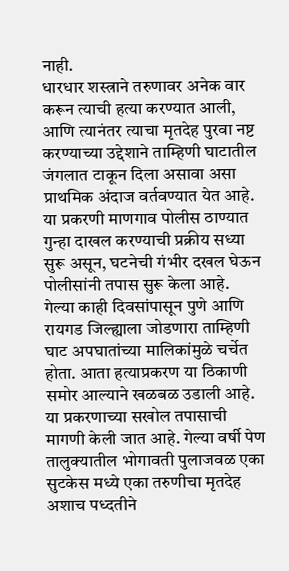नाही.
धारधार शस्त्राने तरुणावर अनेक वार करून त्याची हत्या करण्यात आली, आणि त्यानंतर त्याचा मृतदेह पुरवा नष्ट करण्याच्या उद्देशाने ताम्हिणी घाटातील जंगलात टाकून दिला असावा असा प्राथमिक अंदाज वर्तवण्यात येत आहे. या प्रकरणी माणगाव पोलीस ठाण्यात गुन्हा दाखल करण्याची प्रक्रीय सध्या सुरू असून, घटनेची गंभीर दखल घेऊन पोलीसांनी तपास सुरू केला आहे.
गेल्या काही दिवसांपासून पुणे आणि रायगड जिल्ह्याला जोडणारा ताम्हिणी घाट अपघातांच्या मालिकांमुळे चर्चेत होता. आता हत्याप्रकरण या ठिकाणी समोर आल्याने खळबळ उडाली आहे. या प्रकरणाच्या सखोल तपासाची मागणी केली जात आहे. गेल्या वर्षी पेण तालुक्यातील भोगावती पुलाजवळ एका सुटकेस मध्ये एका तरुणीचा मृतदेह अशाच पध्दतीने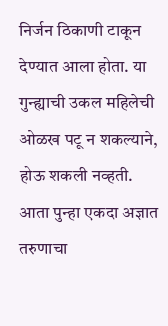निर्जन ठिकाणी टाकून देण्यात आला होता. या गुन्ह्याची उकल महिलेची ओळख पटू न शकल्याने, होऊ शकली नव्हती. आता पुन्हा एकदा अज्ञात तरुणाचा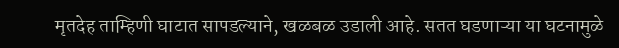मृतदेह ताम्हिणी घाटात सापडल्याने, खळबळ उडाली आहे. सतत घडणाऱ्या या घटनामुळे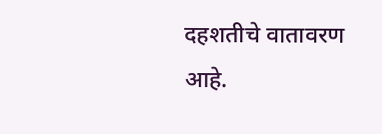दहशतीचे वातावरण आहे.